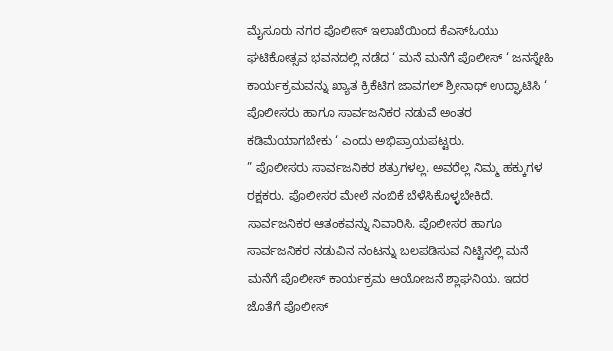ಮೈಸೂರು ನಗರ ಪೊಲೀಸ್ ಇಲಾಖೆಯಿಂದ ಕೆಎಸ್ಓಯು ಘಟಿಕೋತ್ಸವ ಭವನದಲ್ಲಿ ನಡೆದ ‘ ಮನೆ ಮನೆಗೆ ಪೊಲೀಸ್ ‘ ಜನಸ್ನೇಹಿ ಕಾರ್ಯಕ್ರಮವನ್ನು ಖ್ಯಾತ ಕ್ರಿಕೆಟಿಗ ಜಾವಗಲ್ ಶ್ರೀನಾಥ್ ಉದ್ಘಾಟಿಸಿ ‘ ಪೊಲೀಸರು ಹಾಗೂ ಸಾರ್ವಜನಿಕರ ನಡುವೆ ಅಂತರ ಕಡಿಮೆಯಾಗಬೇಕು ‘ ಎಂದು ಅಭಿಪ್ರಾಯಪಟ್ಟರು.
” ಪೊಲೀಸರು ಸಾರ್ವಜನಿಕರ ಶತ್ರುಗಳಲ್ಲ. ಅವರೆಲ್ಲ ನಿಮ್ಮ ಹಕ್ಕುಗಳ ರಕ್ಷಕರು. ಪೊಲೀಸರ ಮೇಲೆ ನಂಬಿಕೆ ಬೆಳೆಸಿಕೊಳ್ಳಬೇಕಿದೆ. ಸಾರ್ವಜನಿಕರ ಆತಂಕವನ್ನು ನಿವಾರಿಸಿ. ಪೊಲೀಸರ ಹಾಗೂ ಸಾರ್ವಜನಿಕರ ನಡುವಿನ ನಂಟನ್ನು ಬಲಪಡಿಸುವ ನಿಟ್ಟಿನಲ್ಲಿ ಮನೆ ಮನೆಗೆ ಪೊಲೀಸ್ ಕಾರ್ಯಕ್ರಮ ಆಯೋಜನೆ ಶ್ಲಾಘನಿಯ. ಇದರ ಜೊತೆಗೆ ಪೊಲೀಸ್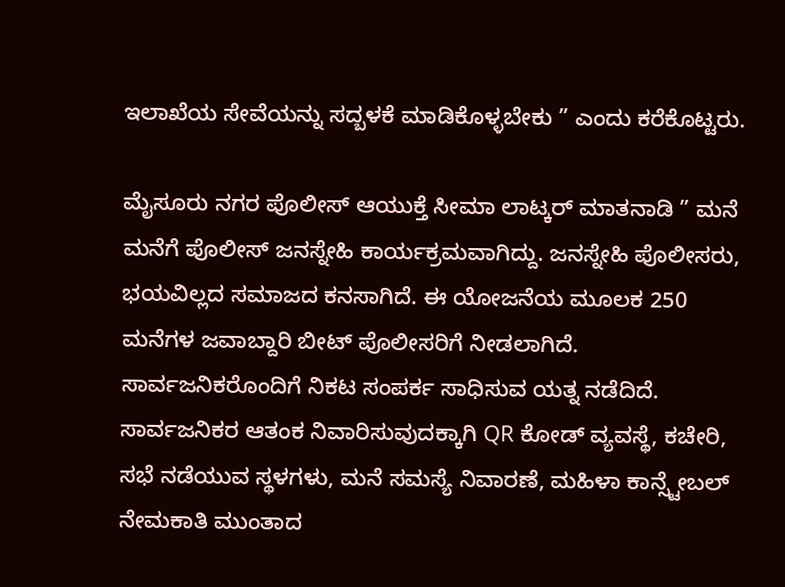ಇಲಾಖೆಯ ಸೇವೆಯನ್ನು ಸದ್ಬಳಕೆ ಮಾಡಿಕೊಳ್ಳಬೇಕು ” ಎಂದು ಕರೆಕೊಟ್ಟರು.

ಮೈಸೂರು ನಗರ ಪೊಲೀಸ್ ಆಯುಕ್ತೆ ಸೀಮಾ ಲಾಟ್ಕರ್ ಮಾತನಾಡಿ ” ಮನೆ ಮನೆಗೆ ಪೊಲೀಸ್ ಜನಸ್ನೇಹಿ ಕಾರ್ಯಕ್ರಮವಾಗಿದ್ದು. ಜನಸ್ನೇಹಿ ಪೊಲೀಸರು, ಭಯವಿಲ್ಲದ ಸಮಾಜದ ಕನಸಾಗಿದೆ. ಈ ಯೋಜನೆಯ ಮೂಲಕ 250 ಮನೆಗಳ ಜವಾಬ್ದಾರಿ ಬೀಟ್ ಪೊಲೀಸರಿಗೆ ನೀಡಲಾಗಿದೆ. ಸಾರ್ವಜನಿಕರೊಂದಿಗೆ ನಿಕಟ ಸಂಪರ್ಕ ಸಾಧಿಸುವ ಯತ್ನ ನಡೆದಿದೆ. ಸಾರ್ವಜನಿಕರ ಆತಂಕ ನಿವಾರಿಸುವುದಕ್ಕಾಗಿ QR ಕೋಡ್ ವ್ಯವಸ್ಥೆ, ಕಚೇರಿ, ಸಭೆ ನಡೆಯುವ ಸ್ಥಳಗಳು, ಮನೆ ಸಮಸ್ಯೆ ನಿವಾರಣೆ, ಮಹಿಳಾ ಕಾನ್ಸ್ಟೇಬಲ್ ನೇಮಕಾತಿ ಮುಂತಾದ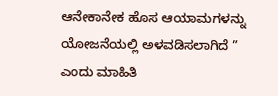ಆನೇಕಾನೇಕ ಹೊಸ ಆಯಾಮಗಳನ್ನು ಯೋಜನೆಯಲ್ಲಿ ಅಳವಡಿಸಲಾಗಿದೆ ” ಎಂದು ಮಾಹಿತಿ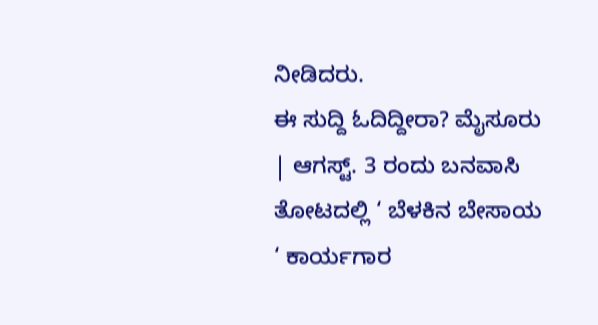ನೀಡಿದರು.
ಈ ಸುದ್ದಿ ಓದಿದ್ದೀರಾ? ಮೈಸೂರು | ಆಗಸ್ಟ್. 3 ರಂದು ಬನವಾಸಿ ತೋಟದಲ್ಲಿ ‘ ಬೆಳಕಿನ ಬೇಸಾಯ ‘ ಕಾರ್ಯಗಾರ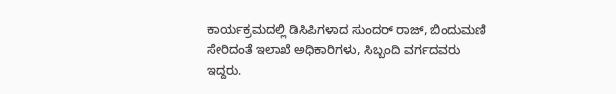ಕಾರ್ಯಕ್ರಮದಲ್ಲಿ ಡಿಸಿಪಿಗಳಾದ ಸುಂದರ್ ರಾಜ್, ಬಿಂದುಮಣಿ ಸೇರಿದಂತೆ ಇಲಾಖೆ ಅಧಿಕಾರಿಗಳು, ಸಿಬ್ಬಂದಿ ವರ್ಗದವರು ಇದ್ದರು.